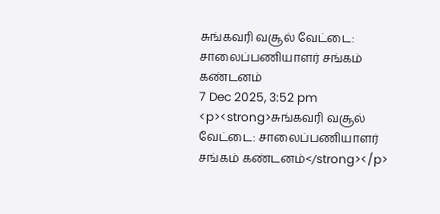சுங்கவரி வசூல் வேட்டை: சாலைப்பணியாளர் சங்கம் கண்டனம்
7 Dec 2025, 3:52 pm
<p><strong>சுங்கவரி வசூல் வேட்டை: சாலைப்பணியாளர் சங்கம் கண்டனம்</strong></p>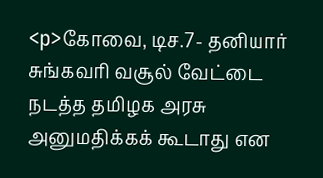<p>கோவை, டிச.7- தனியார் சுங்கவரி வசூல் வேட்டை நடத்த தமிழக அரசு அனுமதிக்கக் கூடாது என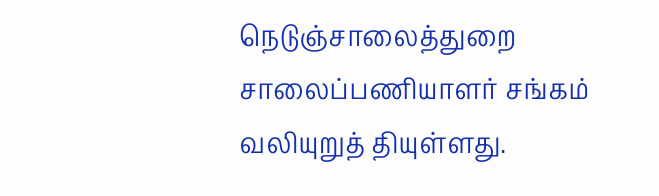நெடுஞ்சாலைத்துறை சாலைப்பணியாளர் சங்கம் வலியுறுத் தியுள்ளது.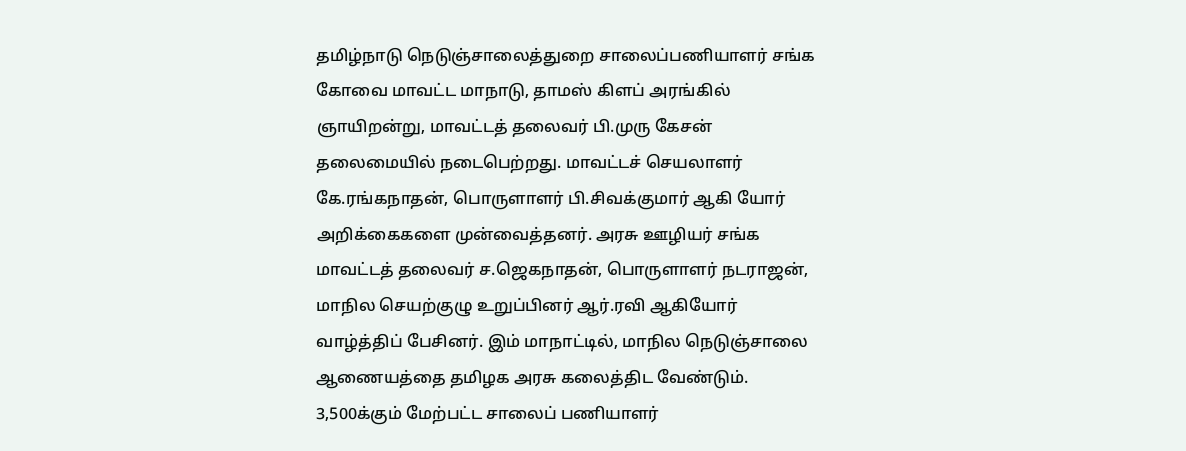தமிழ்நாடு நெடுஞ்சாலைத்துறை சாலைப்பணியாளர் சங்க கோவை மாவட்ட மாநாடு, தாமஸ் கிளப் அரங்கில் ஞாயிறன்று, மாவட்டத் தலைவர் பி.முரு கேசன் தலைமையில் நடைபெற்றது. மாவட்டச் செயலாளர் கே.ரங்கநாதன், பொருளாளர் பி.சிவக்குமார் ஆகி யோர் அறிக்கைகளை முன்வைத்தனர். அரசு ஊழியர் சங்க மாவட்டத் தலைவர் ச.ஜெகநாதன், பொருளாளர் நடராஜன், மாநில செயற்குழு உறுப்பினர் ஆர்.ரவி ஆகியோர் வாழ்த்திப் பேசினர். இம் மாநாட்டில், மாநில நெடுஞ்சாலை ஆணையத்தை தமிழக அரசு கலைத்திட வேண்டும். 3,500க்கும் மேற்பட்ட சாலைப் பணியாளர்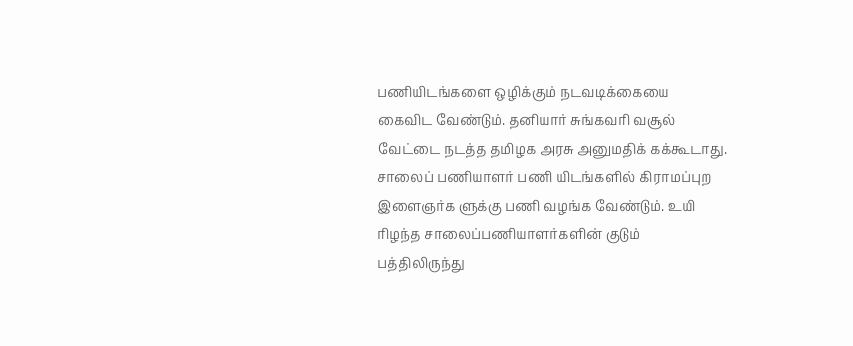பணியிடங்களை ஒழிக்கும் நடவடிக்கையை கைவிட வேண்டும். தனியார் சுங்கவரி வசூல் வேட்டை நடத்த தமிழக அரசு அனுமதிக் கக்கூடாது. சாலைப் பணியாளர் பணி யிடங்களில் கிராமப்புற இளைஞர்க ளுக்கு பணி வழங்க வேண்டும். உயி ரிழந்த சாலைப்பணியாளர்களின் குடும் பத்திலிருந்து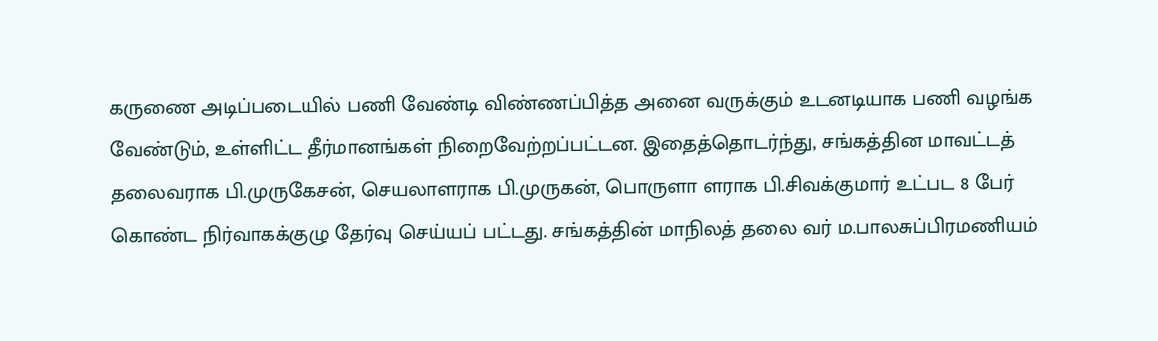கருணை அடிப்படையில் பணி வேண்டி விண்ணப்பித்த அனை வருக்கும் உடனடியாக பணி வழங்க வேண்டும், உள்ளிட்ட தீர்மானங்கள் நிறைவேற்றப்பட்டன. இதைத்தொடர்ந்து, சங்கத்தின மாவட்டத் தலைவராக பி.முருகேசன், செயலாளராக பி.முருகன், பொருளா ளராக பி.சிவக்குமார் உட்பட 8 பேர் கொண்ட நிர்வாகக்குழு தேர்வு செய்யப் பட்டது. சங்கத்தின் மாநிலத் தலை வர் ம.பாலசுப்பிரமணியம்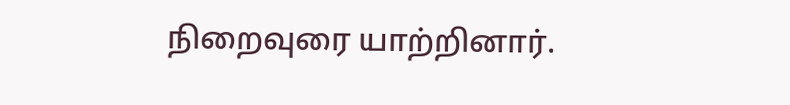நிறைவுரை யாற்றினார்.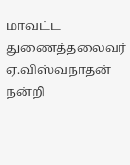மாவட்ட துணைத்தலைவர் ஏ.விஸ்வநாதன் நன்றி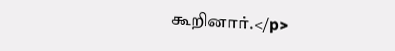கூறினார்.</p>